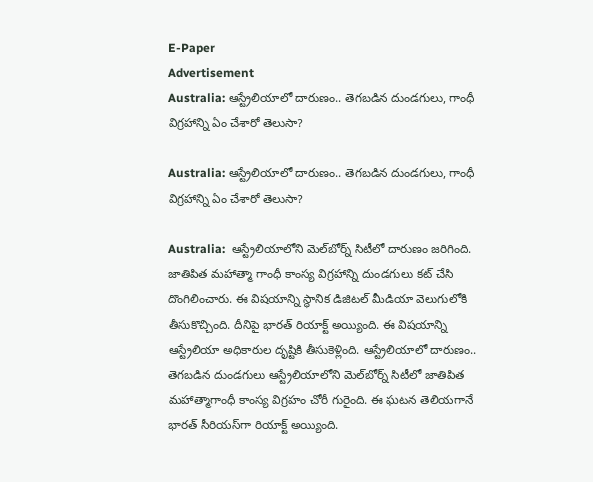E-Paper
Advertisement
Australia: ఆస్ట్రేలియాలో దారుణం.. తెగబడిన దుండగులు, గాంధీ విగ్రహాన్ని ఏం చేశారో తెలుసా?

Australia: ఆస్ట్రేలియాలో దారుణం.. తెగబడిన దుండగులు, గాంధీ విగ్రహాన్ని ఏం చేశారో తెలుసా?

Australia:  ఆస్ట్రేలియాలోని మెల్‌బోర్న్ సిటీలో దారుణం జరిగింది. జాతిపిత మహాత్మా గాంధీ కాంస్య విగ్రహాన్ని దుండగులు కట్ చేసి దొంగిలించారు. ఈ విషయాన్ని స్థానిక డిజిటల్ మీడియా వెలుగులోకి తీసుకొచ్చింది. దీనిపై భారత్ రియాక్ట్ అయ్యింది. ఈ విషయాన్ని ఆస్ట్రేలియా అధికారుల దృష్టికి తీసుకెళ్లింది. ఆస్ట్రేలియాలో దారుణం.. తెగబడిన దుండగులు ఆస్ట్రేలియాలోని మెల్‌బోర్న్‌ సిటీలో జాతిపిత మహాత్మాగాంధీ కాంస్య విగ్రహం చోరీ గురైంది. ఈ ఘటన తెలియగానే భారత్ సీరియస్‌గా రియాక్ట్ అయ్యింది.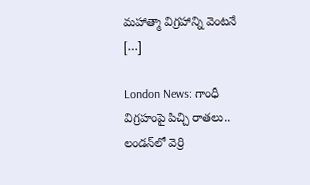మహాత్మా విగ్రహాన్ని వెంటనే […]

London News: గాంధీ విగ్రహంపై పిచ్చి రాతలు.. లండన్‌లో వెర్రి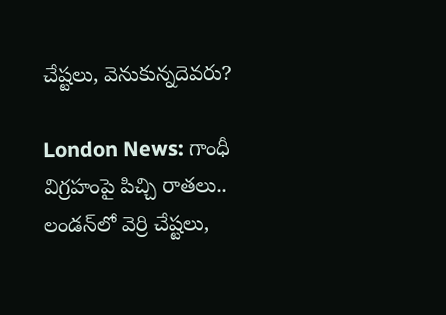చేష్టలు, వెనుకున్నదెవరు?

London News: గాంధీ విగ్రహంపై పిచ్చి రాతలు.. లండన్‌లో వెర్రి చేష్టలు,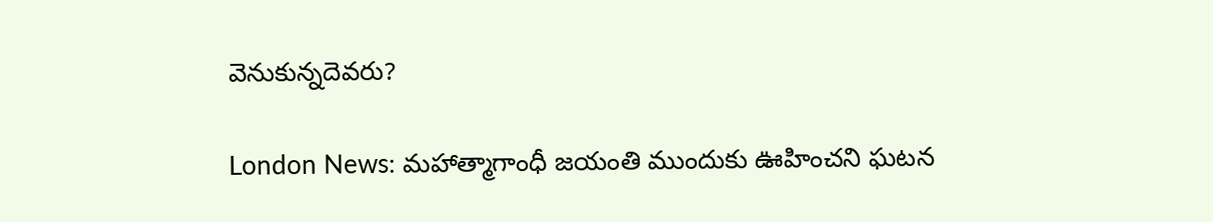వెనుకున్నదెవరు?

London News: మహాత్మాగాంధీ జయంతి ముందుకు ఊహించని ఘటన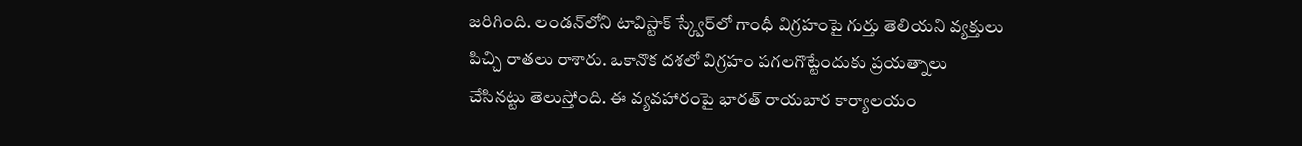జరిగింది. లండన్‌లోని టావిస్టాక్ స్క్వేర్‌లో గాంధీ విగ్రహంపై గుర్తు తెలియని వ్యక్తులు పిచ్చి రాతలు రాశారు. ఒకానొక దశలో విగ్రహం పగలగొట్టేందుకు ప్రయత్నాలు చేసినట్టు తెలుస్తోంది. ఈ వ్యవహారంపై భారత్ రాయబార కార్యాలయం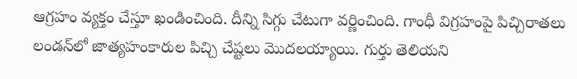ఆగ్రహం వ్యక్తం చేస్తూ ఖండించింది. దీన్ని సిగ్గు చేటుగా వర్ణించింది. గాంధీ విగ్రహంపై పిచ్చిరాతలు లండన్‌లో జాత్యహంకారుల పిచ్చి చేష్టలు మొదలయ్యాయి. గుర్తు తెలియని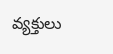వ్యక్తులు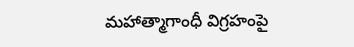మహాత్మాగాంధీ విగ్రహంపై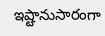ఇష్టానుసారంగా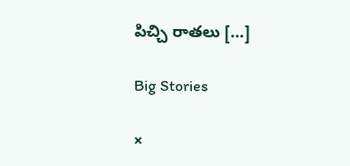పిచ్చి రాతలు […]

Big Stories

×